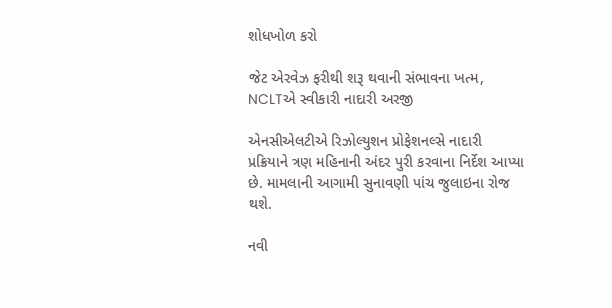શોધખોળ કરો

જેટ એરવેઝ ફરીથી શરૂ થવાની સંભાવના ખત્મ, NCLTએ સ્વીકારી નાદારી અરજી

એનસીએલટીએ રિઝોલ્યુશન પ્રોફેશનલ્સે નાદારી પ્રક્રિયાને ત્રણ મહિનાની અંદર પુરી કરવાના નિર્દેશ આપ્યા છે. મામલાની આગામી સુનાવણી પાંચ જુલાઇના રોજ થશે.

નવી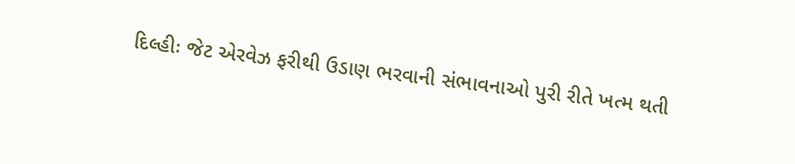દિલ્હીઃ જેટ એરવેઝ ફરીથી ઉડાણ ભરવાની સંભાવનાઓ પુરી રીતે ખત્મ થતી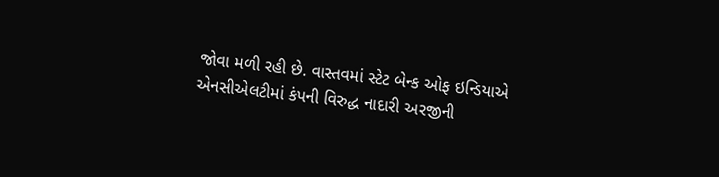જોવા મળી રહી છે. વાસ્તવમાં સ્ટેટ બેન્ક ઓફ ઇન્ડિયાએ એનસીએલટીમાં કંપની વિરુદ્ધ નાદારી અરજીની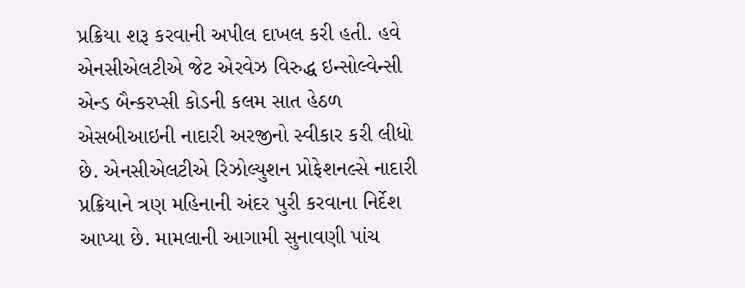પ્રક્રિયા શરૂ કરવાની અપીલ દાખલ કરી હતી. હવે એનસીએલટીએ જેટ એરવેઝ વિરુદ્ધ ઇન્સોલ્વેન્સી એન્ડ બૈન્કરપ્સી કોડની કલમ સાત હેઠળ એસબીઆઇની નાદારી અરજીનો સ્વીકાર કરી લીધો છે. એનસીએલટીએ રિઝોલ્યુશન પ્રોફેશનલ્સે નાદારી પ્રક્રિયાને ત્રણ મહિનાની અંદર પુરી કરવાના નિર્દેશ આપ્યા છે. મામલાની આગામી સુનાવણી પાંચ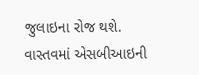જુલાઇના રોજ થશે. વાસ્તવમાં એસબીઆઇની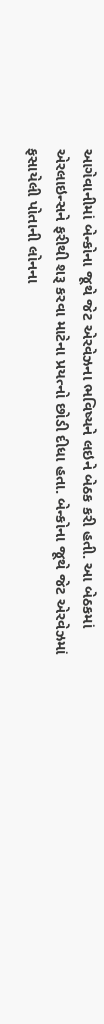આગેવાનીમાં બેન્કોના જૂથે જેટ એરવેઝના ભવિષ્યને લઇને બેઠક કરી હતી. આ બેઠકમાં એરલાઇન્સને ફરીથી શરૂ કરવા માટેના પ્રયત્નો છોડી દીધા હતા. બેન્કોના જૂથે જેટ એરવેઝમાં ફસાયેલી પોતાની લોનના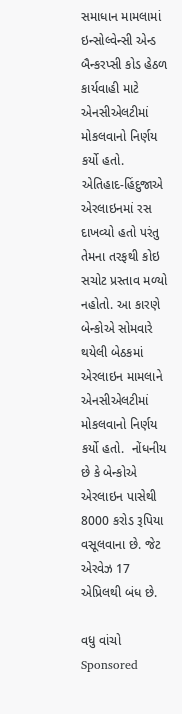સમાધાન મામલામાં ઇન્સોલ્વેન્સી એન્ડ બૈન્કરપ્સી કોડ હેઠળ કાર્યવાહી માટે એનસીએલટીમાં મોકલવાનો નિર્ણય કર્યો હતો. એતિહાદ-હિંદુજાએ એરલાઇનમાં રસ દાખવ્યો હતો પરંતુ તેમના તરફથી કોઇ સચોટ પ્રસ્તાવ મળ્યો નહોતો. આ કારણે બેન્કોએ સોમવારે થયેલી બેઠકમાં એરલાઇન મામલાને એનસીએલટીમાં મોકલવાનો નિર્ણય કર્યો હતો.  નોંધનીય છે કે બેન્કોએ એરલાઇન પાસેથી 8000 કરોડ રૂપિયા વસૂલવાના છે. જેટ એરવેઝ 17 એપ્રિલથી બંધ છે.

વધુ વાંચો
Sponsored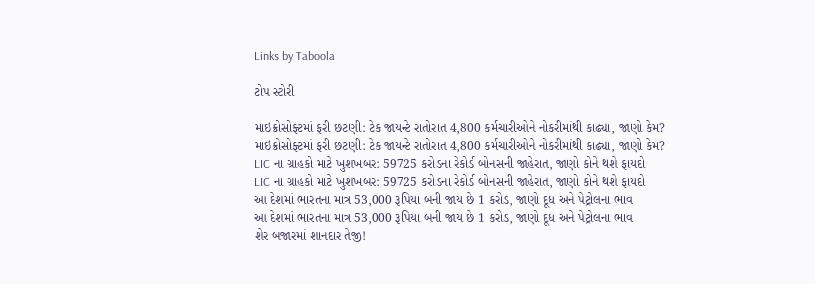Links by Taboola

ટોપ સ્ટોરી

માઇક્રોસોફ્ટમાં ફરી છટણી: ટેક જાયન્ટે રાતોરાત 4,800 કર્મચારીઓને નોકરીમાંથી કાઢ્યા, જાણો કેમ?
માઇક્રોસોફ્ટમાં ફરી છટણી: ટેક જાયન્ટે રાતોરાત 4,800 કર્મચારીઓને નોકરીમાંથી કાઢ્યા, જાણો કેમ?
LIC ના ગ્રાહકો માટે ખુશખબર: 59725 કરોડના રેકોર્ડ બોનસની જાહેરાત, જાણો કોને થશે ફાયદો
LIC ના ગ્રાહકો માટે ખુશખબર: 59725 કરોડના રેકોર્ડ બોનસની જાહેરાત, જાણો કોને થશે ફાયદો
આ દેશમાં ભારતના માત્ર 53,000 રૂપિયા બની જાય છે 1 કરોડ, જાણો દૂધ અને પેટ્રોલના ભાવ
આ દેશમાં ભારતના માત્ર 53,000 રૂપિયા બની જાય છે 1 કરોડ, જાણો દૂધ અને પેટ્રોલના ભાવ
શેર બજારમાં શાનદાર તેજી!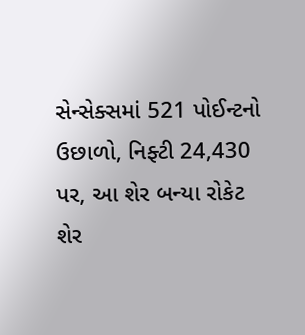સેન્સેક્સમાં 521 પોઈન્ટનો ઉછાળો, નિફ્ટી 24,430 પર, આ શેર બન્યા રોકેટ
શેર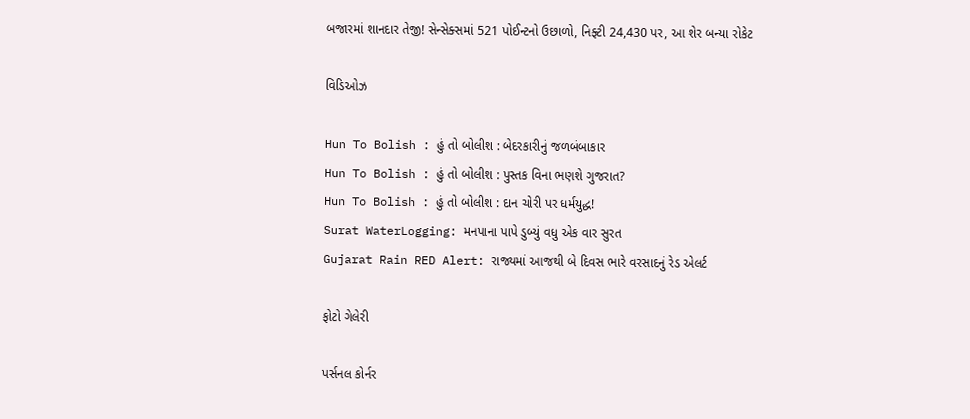બજારમાં શાનદાર તેજી! સેન્સેક્સમાં 521 પોઈન્ટનો ઉછાળો, નિફ્ટી 24,430 પર, આ શેર બન્યા રોકેટ

વિડિઓઝ

Hun To Bolish : હું તો બોલીશ : બેદરકારીનું જળબંબાકાર
Hun To Bolish : હું તો બોલીશ : પુસ્તક વિના ભણશે ગુજરાત?
Hun To Bolish : હું તો બોલીશ : દાન ચોરી પર ધર્મયુદ્ધ!
Surat WaterLogging: મનપાના પાપે ડુબ્યું વધુ એક વાર સુરત
Gujarat Rain RED Alert: રાજ્યમાં આજથી બે દિવસ ભારે વરસાદનું રેડ એલર્ટ

ફોટો ગેલેરી

પર્સનલ કોર્નર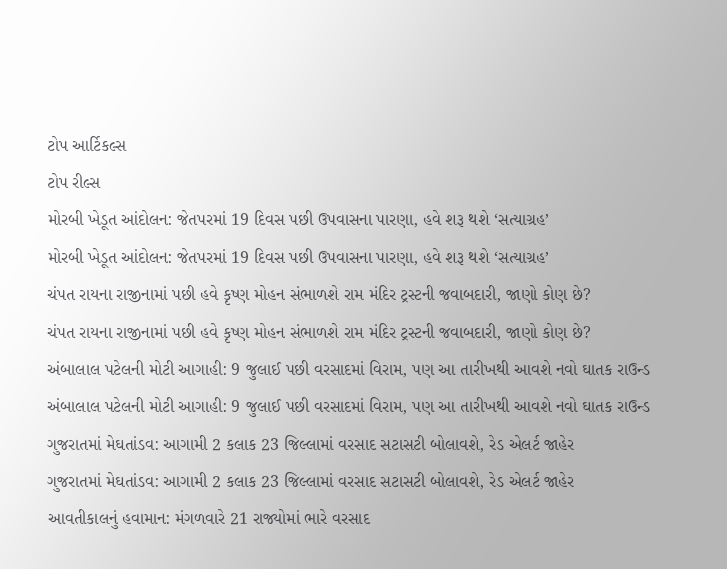ટોપ આર્ટિકલ્સ
ટોપ રીલ્સ
મોરબી ખેડૂત આંદોલન: જેતપરમાં 19 દિવસ પછી ઉપવાસના પારણા, હવે શરૂ થશે ‘સત્યાગ્રહ’
મોરબી ખેડૂત આંદોલન: જેતપરમાં 19 દિવસ પછી ઉપવાસના પારણા, હવે શરૂ થશે ‘સત્યાગ્રહ’
ચંપત રાયના રાજીનામાં પછી હવે કૃષ્ણ મોહન સંભાળશે રામ મંદિર ટ્રસ્ટની જવાબદારી, જાણો કોણ છે?
ચંપત રાયના રાજીનામાં પછી હવે કૃષ્ણ મોહન સંભાળશે રામ મંદિર ટ્રસ્ટની જવાબદારી, જાણો કોણ છે?
અંબાલાલ પટેલની મોટી આગાહી: 9 જુલાઈ પછી વરસાદમાં વિરામ, પણ આ તારીખથી આવશે નવો ઘાતક રાઉન્ડ
અંબાલાલ પટેલની મોટી આગાહી: 9 જુલાઈ પછી વરસાદમાં વિરામ, પણ આ તારીખથી આવશે નવો ઘાતક રાઉન્ડ
ગુજરાતમાં મેઘતાંડવ: આગામી 2 કલાક 23 જિલ્લામાં વરસાદ સટાસટી બોલાવશે, રેડ એલર્ટ જાહેર
ગુજરાતમાં મેઘતાંડવ: આગામી 2 કલાક 23 જિલ્લામાં વરસાદ સટાસટી બોલાવશે, રેડ એલર્ટ જાહેર
આવતીકાલનું હવામાન: મંગળવારે 21 રાજ્યોમાં ભારે વરસાદ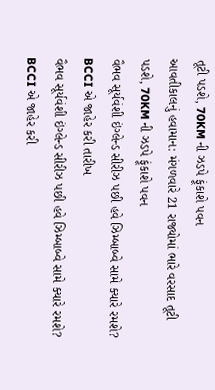તૂટી પડશે, 70KM ની ઝડપે ફૂંકાશે પવન
આવતીકાલનું હવામાન: મંગળવારે 21 રાજ્યોમાં ભારે વરસાદ તૂટી પડશે, 70KM ની ઝડપે ફૂંકાશે પવન
વૈભવ સૂર્યવંશી ઇંગ્લેન્ડ સીરીઝ પછી હવે ઝિમ્બાબ્વે સામે ક્યારે રમશે? BCCI એ જાહેર કરી તારીખ
વૈભવ સૂર્યવંશી ઇંગ્લેન્ડ સીરીઝ પછી હવે ઝિમ્બાબ્વે સામે ક્યારે રમશે? BCCI એ જાહેર કરી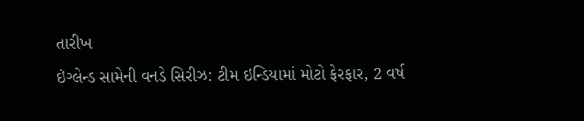તારીખ
ઇંગ્લેન્ડ સામેની વનડે સિરીઝ: ટીમ ઇન્ડિયામાં મોટો ફેરફાર, 2 વર્ષ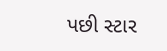પછી સ્ટાર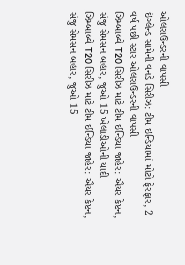ઓલરાઉન્ડરની વાપસી
ઇંગ્લેન્ડ સામેની વનડે સિરીઝ: ટીમ ઇન્ડિયામાં મોટો ફેરફાર, 2 વર્ષ પછી સ્ટાર ઓલરાઉન્ડરની વાપસી
ઝિમ્બાબ્વે T20 સિરીઝ માટે ટીમ ઈન્ડિયા જાહેર: ઐયર કેપ્ટન, સંજુ સેમસન બહાર, જુઓ 15 ખેલાડીઓની યાદી
ઝિમ્બાબ્વે T20 સિરીઝ માટે ટીમ ઈન્ડિયા જાહેર: ઐયર કેપ્ટન, સંજુ સેમસન બહાર, જુઓ 15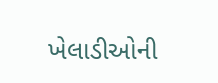ખેલાડીઓની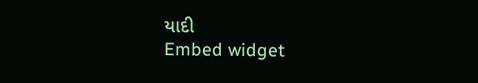યાદી
Embed widget